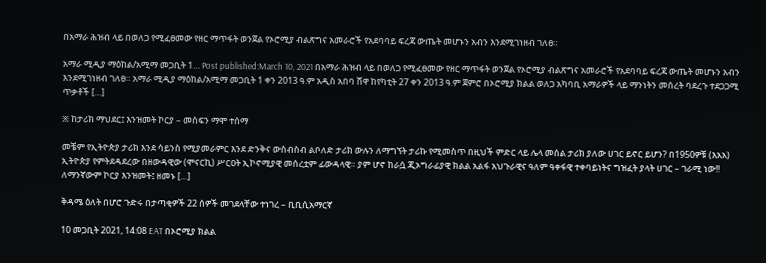በአማራ ሕዝብ ላይ በወለጋ የሚፈፀመው የዘር ማጥፋት ወንጀል የኦሮሚያ ብልጽግና አመራሮች የአደባባይ ፍረጃ ውጤት መሆኑን አብን እንደሚገነዘብ ገለፀ።

አማራ ሚዲያ ማዕከል/አሚማ መጋቢት 1… Post published:March 10, 2021 በአማራ ሕዝብ ላይ በወለጋ የሚፈፀመው የዘር ማጥፋት ወንጀል የኦሮሚያ ብልጽግና አመራሮች የአደባባይ ፍረጃ ውጤት መሆኑን አብን እንደሚገነዘብ ገለፀ። አማራ ሚዲያ ማዕከል/አሚማ መጋቢት 1 ቀን 2013 ዓ.ም አዲስ አበባ ሸዋ ከየካቲት 27 ቀን 2013 ዓ.ም ጀምሮ በኦሮሚያ ክልል ወለጋ አካባቢ አማራዎች ላይ ማንነትን መሰረት ባደረጉ ተደጋጋሚ ጥቃቶች […]

፠ ከታሪክ ማህደር፤ እንዝመት ኮርያ – መስፍን ማሞ ተሰማ

መቼም የኢትዮጵያ ታሪክ እንደ ሳይንስ የሚያመራምር እንደ ድንቅና ውስብስብ ልቦለድ ታሪክ ውሉን ለማግኘት ታሪኩ የሚመስጥ በዚህች ምድር ላይ ሌላ መሰል ታሪክ ያለው ሀገር ይኖር ይሆን? በ1950ዎቹ (እአአ) ኢትዮጵያ የምትደዳደረው በዘውዳዊው (ሞናርኪ) ሥርዐት ኢኮኖሚያዊ መሰረቷም ፊውዳላዊ። ያም ሆኖ ከራሷ ጂኦግራፊያዊ ክልል አልፋ አህጉራዊና ዓለም ዓቀፋዊ ተቀባይነትና ግዝፈት ያላት ሀገር – ገራሚ ነው!! ለማንኛውም ኮርያ እንዝመት፤ ዘመኑ […]

ቅዳሜ ዕለት በሆሮ ጉድሩ በታጣቂዎች 22 ሰዎች መገደላቸው ተነገረ – ቢቢሲአማርኛ

10 መጋቢት 2021, 14:08 EAT በኦሮሚያ ክልል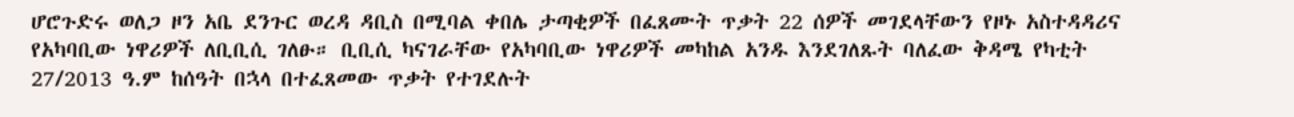ሆሮጉድሩ ወለጋ ዞን አቤ ደንጉር ወረዳ ዳቢስ በሚባል ቀበሌ ታጣቂዎች በፈጸሙት ጥቃት 22 ሰዎች መገደላቸውን የዞኑ አስተዳዳሪና የአካባቢው ነዋሪዎች ለቢቢሲ ገለፁ። ቢቢሲ ካናገራቸው የአካባቢው ነዋሪዎች መካከል አንዱ እንደገለጹት ባለፈው ቅዳሜ የካቲት 27/2013 ዓ.ም ከሰዓት በኋላ በተፈጸመው ጥቃት የተገደሉት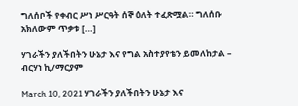ግለሰቦች የቀብር ሥነ ሥርዓት ሰኞ ዕለት ተፈጽሟል። ግለሰቡ አክለውም ጥቃቱ […]

ሃገራችን ያለችበትን ሁኔታ እና የግል አስተያየቴን ይመለከታል – ብርሃነ ኪ/ማርያም

March 10, 2021 ሃገራችን ያለችበትን ሁኔታ እና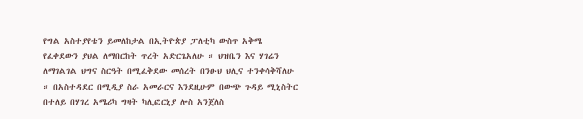የግል አስተያየቴን ይመለከታል በኢትዮጵያ ፓለቲካ ውስጥ አቅሜ የፈቀደውን ያህል ለማበርከት ጥረት አድርጌአለሁ ። ህዝቤን እና ሃገሬን ለማገልገል ህግና ስርዓት በሚፈቅደው መሰረት በንፁህ ህሊና ተንቀሳቅሻለሁ ። በአስተዳደር በሚዲያ ስራ አመራርና እንደዚሁም በውጭ ጉዳይ ሚኒስትር በተለይ በሃገረ አሜሪካ ግዛት ካሊፎርኒያ ሎስ አንጀለስ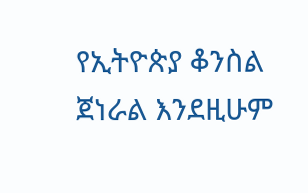የኢትዮጵያ ቆንስል ጀነራል እንደዚሁም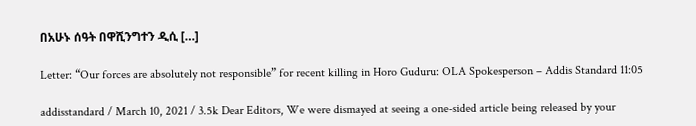በአሁኑ ሰዓት በዋሺንግተን ዲሲ […]

Letter: “Our forces are absolutely not responsible” for recent killing in Horo Guduru: OLA Spokesperson – Addis Standard 11:05

addisstandard / March 10, 2021 / 3.5k Dear Editors, We were dismayed at seeing a one-sided article being released by your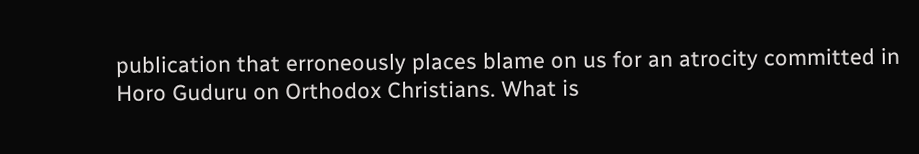publication that erroneously places blame on us for an atrocity committed in Horo Guduru on Orthodox Christians. What is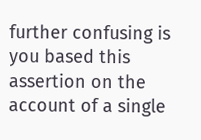further confusing is you based this assertion on the account of a single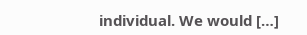individual. We would […]